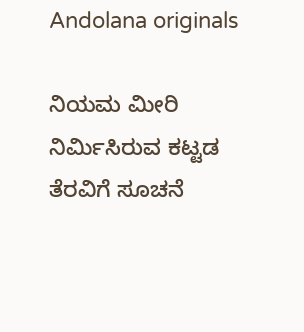Andolana originals

ನಿಯಮ ಮೀರಿ ನಿರ್ಮಿಸಿರುವ ಕಟ್ಟಡ ತೆರವಿಗೆ ಸೂಚನೆ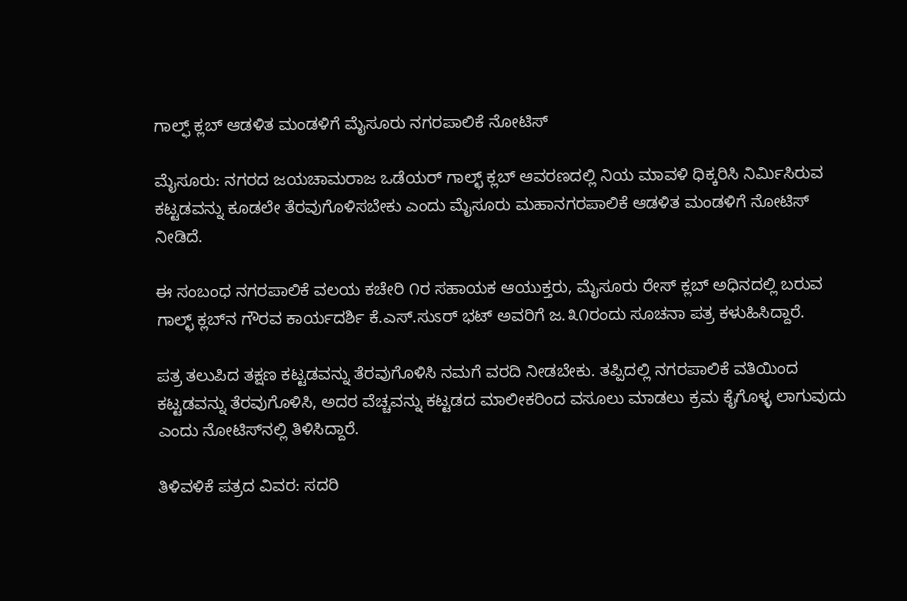ಗಾಲ್ಫ್ ಕ್ಲಬ್ ಆಡಳಿತ ಮಂಡಳಿಗೆ ಮೈಸೂರು ನಗರಪಾಲಿಕೆ ನೋಟಿಸ್

ಮೈಸೂರು: ನಗರದ ಜಯಚಾಮರಾಜ ಒಡೆಯರ್ ಗಾಲ್ಛ್ ಕ್ಲಬ್ ಆವರಣದಲ್ಲಿ ನಿಯ ಮಾವಳಿ ಧಿಕ್ಕರಿಸಿ ನಿರ್ಮಿಸಿರುವ ಕಟ್ಟಡವನ್ನು ಕೂಡಲೇ ತೆರವುಗೊಳಿಸಬೇಕು ಎಂದು ಮೈಸೂರು ಮಹಾನಗರಪಾಲಿಕೆ ಆಡಳಿತ ಮಂಡಳಿಗೆ ನೋಟಿಸ್  ನೀಡಿದೆ.

ಈ ಸಂಬಂಧ ನಗರಪಾಲಿಕೆ ವಲಯ ಕಚೇರಿ ೧ರ ಸಹಾಯಕ ಆಯುಕ್ತರು, ಮೈಸೂರು ರೇಸ್ ಕ್ಲಬ್ ಅಧಿನದಲ್ಲಿ ಬರುವ ಗಾಲ್ಛ್ ಕ್ಲಬ್‌ನ ಗೌರವ ಕಾರ್ಯದರ್ಶಿ ಕೆ.ಎಸ್.ಸುಽರ್ ಭಟ್ ಅವರಿಗೆ ಜ.೩೧ರಂದು ಸೂಚನಾ ಪತ್ರ ಕಳುಹಿಸಿದ್ದಾರೆ.

ಪತ್ರ ತಲುಪಿದ ತಕ್ಷಣ ಕಟ್ಟಡವನ್ನು ತೆರವುಗೊಳಿಸಿ ನಮಗೆ ವರದಿ ನೀಡಬೇಕು. ತಪ್ಪಿದಲ್ಲಿ ನಗರಪಾಲಿಕೆ ವತಿಯಿಂದ ಕಟ್ಟಡವನ್ನು ತೆರವುಗೊಳಿಸಿ, ಅದರ ವೆಚ್ಚವನ್ನು ಕಟ್ಟಡದ ಮಾಲೀಕರಿಂದ ವಸೂಲು ಮಾಡಲು ಕ್ರಮ ಕೈಗೊಳ್ಳ ಲಾಗುವುದು ಎಂದು ನೋಟಿಸ್‌ನಲ್ಲಿ ತಿಳಿಸಿದ್ದಾರೆ.

ತಿಳಿವಳಿಕೆ ಪತ್ರದ ವಿವರ: ಸದರಿ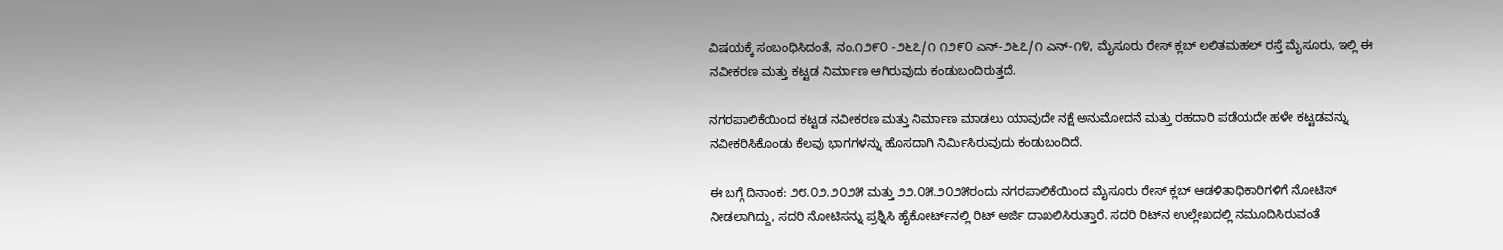ವಿಷಯಕ್ಕೆ ಸಂಬಂಧಿಸಿದಂತೆ, ನಂ.೧೨೯೦ -೨೬೭/೧ ೧೨೯೦ ಎನ್-೨೬೭/೧ ಎನ್-೧೪, ಮೈಸೂರು ರೇಸ್ ಕ್ಲಬ್ ಲಲಿತಮಹಲ್ ರಸ್ತೆ ಮೈಸೂರು, ಇಲ್ಲಿ ಈ ನವೀಕರಣ ಮತ್ತು ಕಟ್ಟಡ ನಿರ್ಮಾಣ ಆಗಿರುವುದು ಕಂಡುಬಂದಿರುತ್ತದೆ.

ನಗರಪಾಲಿಕೆಯಿಂದ ಕಟ್ಟಡ ನವೀಕರಣ ಮತ್ತು ನಿರ್ಮಾಣ ಮಾಡಲು ಯಾವುದೇ ನಕ್ಷೆ ಅನುಮೋದನೆ ಮತ್ತು ರಹದಾರಿ ಪಡೆಯದೇ ಹಳೇ ಕಟ್ಟಡವನ್ನು ನವೀಕರಿಸಿಕೊಂಡು ಕೆಲವು ಭಾಗಗಳನ್ನು ಹೊಸದಾಗಿ ನಿರ್ಮಿಸಿರುವುದು ಕಂಡುಬಂದಿದೆ.

ಈ ಬಗ್ಗೆ ದಿನಾಂಕ: ೨೮.೦೨.೨೦೨೫ ಮತ್ತು ೨೨.೦೫.೨೦೨೫ರಂದು ನಗರಪಾಲಿಕೆಯಿಂದ ಮೈಸೂರು ರೇಸ್ ಕ್ಲಬ್ ಆಡಳಿತಾಧಿಕಾರಿಗಳಿಗೆ ನೋಟಿಸ್ ನೀಡಲಾಗಿದ್ದು, ಸದರಿ ನೋಟಿಸನ್ನು ಪ್ರಶ್ನಿಸಿ ಹೈಕೋರ್ಟ್‌ನಲ್ಲಿ ರಿಟ್ ಅರ್ಜಿ ದಾಖಲಿಸಿರುತ್ತಾರೆ. ಸದರಿ ರಿಟ್‌ನ ಉಲ್ಲೇಖದಲ್ಲಿ ನಮೂದಿಸಿರುವಂತೆ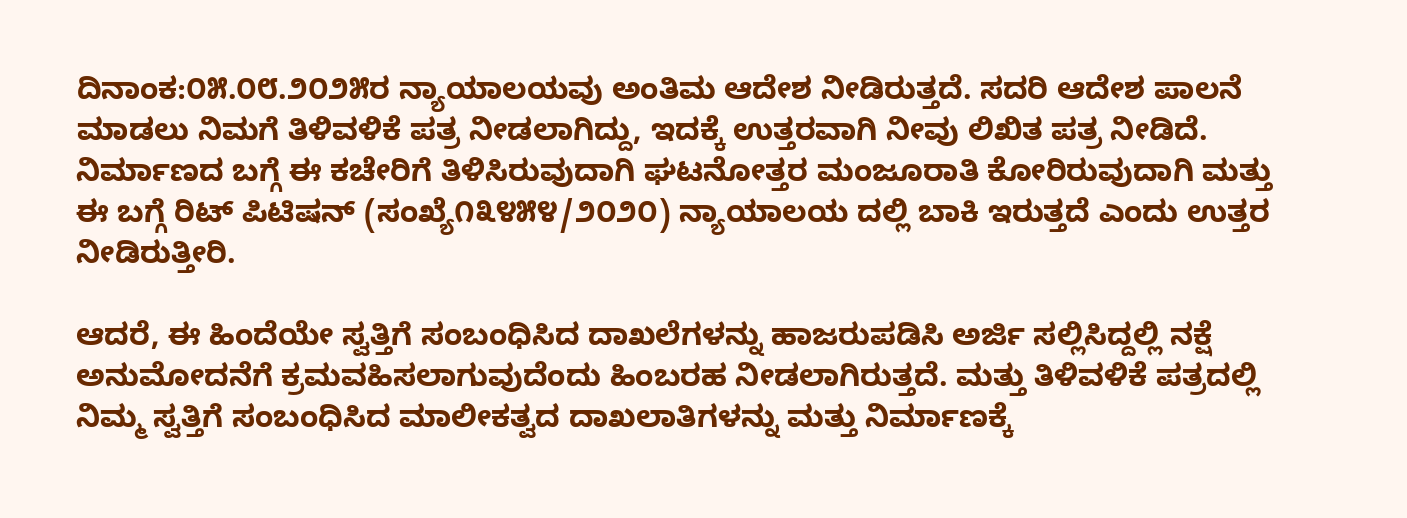ದಿನಾಂಕ:೦೫.೦೮.೨೦೨೫ರ ನ್ಯಾಯಾಲಯವು ಅಂತಿಮ ಆದೇಶ ನೀಡಿರುತ್ತದೆ. ಸದರಿ ಆದೇಶ ಪಾಲನೆ ಮಾಡಲು ನಿಮಗೆ ತಿಳಿವಳಿಕೆ ಪತ್ರ ನೀಡಲಾಗಿದ್ದು, ಇದಕ್ಕೆ ಉತ್ತರವಾಗಿ ನೀವು ಲಿಖಿತ ಪತ್ರ ನೀಡಿದೆ. ನಿರ್ಮಾಣದ ಬಗ್ಗೆ ಈ ಕಚೇರಿಗೆ ತಿಳಿಸಿರುವುದಾಗಿ ಘಟನೋತ್ತರ ಮಂಜೂರಾತಿ ಕೋರಿರುವುದಾಗಿ ಮತ್ತು ಈ ಬಗ್ಗೆ ರಿಟ್ ಪಿಟಿಷನ್ (ಸಂಖ್ಯೆ೧೩೪೫೪/೨೦೨೦) ನ್ಯಾಯಾಲಯ ದಲ್ಲಿ ಬಾಕಿ ಇರುತ್ತದೆ ಎಂದು ಉತ್ತರ ನೀಡಿರುತ್ತೀರಿ.

ಆದರೆ, ಈ ಹಿಂದೆಯೇ ಸ್ವತ್ತಿಗೆ ಸಂಬಂಧಿಸಿದ ದಾಖಲೆಗಳನ್ನು ಹಾಜರುಪಡಿಸಿ ಅರ್ಜಿ ಸಲ್ಲಿಸಿದ್ದಲ್ಲಿ ನಕ್ಷೆ ಅನುಮೋದನೆಗೆ ಕ್ರಮವಹಿಸಲಾಗುವುದೆಂದು ಹಿಂಬರಹ ನೀಡಲಾಗಿರುತ್ತದೆ. ಮತ್ತು ತಿಳಿವಳಿಕೆ ಪತ್ರದಲ್ಲಿ ನಿಮ್ಮ ಸ್ವತ್ತಿಗೆ ಸಂಬಂಧಿಸಿದ ಮಾಲೀಕತ್ವದ ದಾಖಲಾತಿಗಳನ್ನು ಮತ್ತು ನಿರ್ಮಾಣಕ್ಕೆ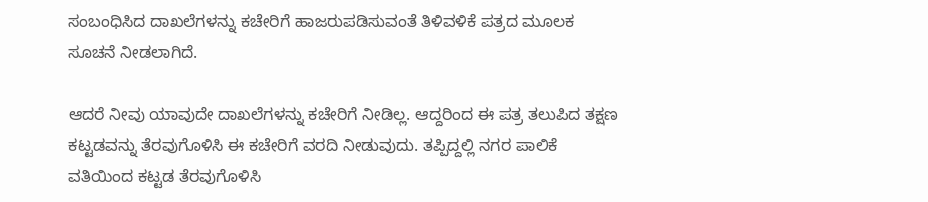ಸಂಬಂಧಿಸಿದ ದಾಖಲೆಗಳನ್ನು ಕಚೇರಿಗೆ ಹಾಜರುಪಡಿಸುವಂತೆ ತಿಳಿವಳಿಕೆ ಪತ್ರದ ಮೂಲಕ ಸೂಚನೆ ನೀಡಲಾಗಿದೆ.

ಆದರೆ ನೀವು ಯಾವುದೇ ದಾಖಲೆಗಳನ್ನು ಕಚೇರಿಗೆ ನೀಡಿಲ್ಲ. ಆದ್ದರಿಂದ ಈ ಪತ್ರ ತಲುಪಿದ ತಕ್ಷಣ ಕಟ್ಟಡವನ್ನು ತೆರವುಗೊಳಿಸಿ ಈ ಕಚೇರಿಗೆ ವರದಿ ನೀಡುವುದು. ತಪ್ಪಿದ್ದಲ್ಲಿ ನಗರ ಪಾಲಿಕೆ ವತಿಯಿಂದ ಕಟ್ಟಡ ತೆರವುಗೊಳಿಸಿ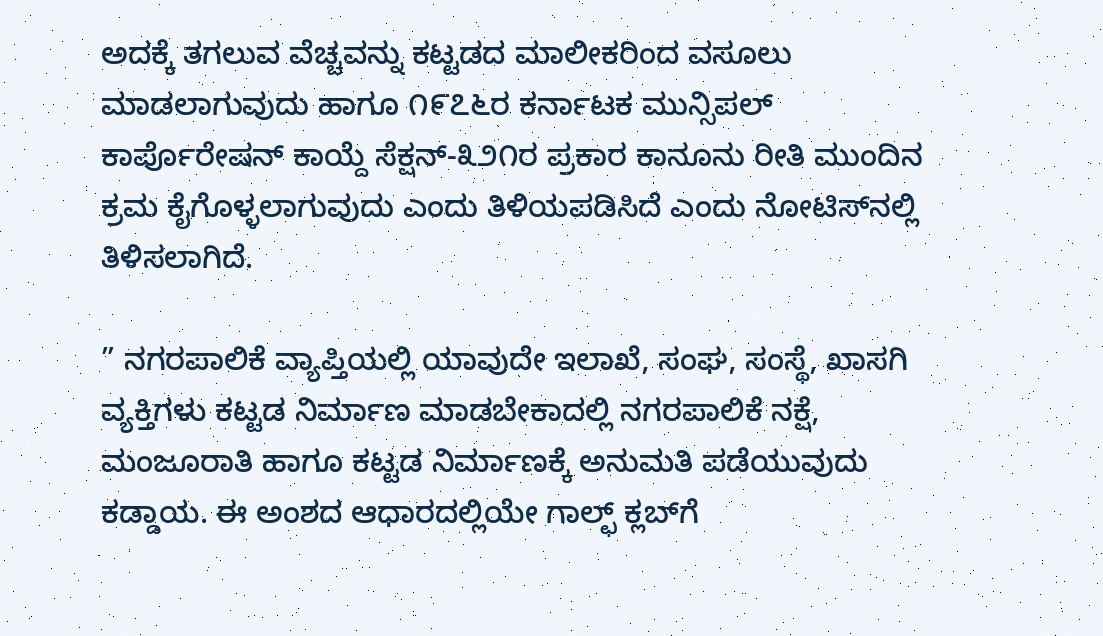ಅದಕ್ಕೆ ತಗಲುವ ವೆಚ್ಚವನ್ನು ಕಟ್ಟಡದ ಮಾಲೀಕರಿಂದ ವಸೂಲು ಮಾಡಲಾಗುವುದು ಹಾಗೂ ೧೯೭೬ರ ಕರ್ನಾಟಕ ಮುನ್ಸಿಪಲ್ ಕಾರ್ಪೊರೇಷನ್ ಕಾಯ್ದೆ ಸೆಕ್ಷನ್-೩೨೧ರ ಪ್ರಕಾರ ಕಾನೂನು ರೀತಿ ಮುಂದಿನ ಕ್ರಮ ಕೈಗೊಳ್ಳಲಾಗುವುದು ಎಂದು ತಿಳಿಯಪಡಿಸಿದೆ ಎಂದು ನೋಟಿಸ್‌ನಲ್ಲಿ ತಿಳಿಸಲಾಗಿದೆ.

” ನಗರಪಾಲಿಕೆ ವ್ಯಾಪ್ತಿಯಲ್ಲಿ ಯಾವುದೇ ಇಲಾಖೆ, ಸಂಘ, ಸಂಸ್ಥೆ, ಖಾಸಗಿ ವ್ಯಕ್ತಿಗಳು ಕಟ್ಟಡ ನಿರ್ಮಾಣ ಮಾಡಬೇಕಾದಲ್ಲಿ ನಗರಪಾಲಿಕೆ ನಕ್ಷೆ, ಮಂಜೂರಾತಿ ಹಾಗೂ ಕಟ್ಟಡ ನಿರ್ಮಾಣಕ್ಕೆ ಅನುಮತಿ ಪಡೆಯುವುದು ಕಡ್ಡಾಯ. ಈ ಅಂಶದ ಆಧಾರದಲ್ಲಿಯೇ ಗಾಲ್ಛ್ ಕ್ಲಬ್‌ಗೆ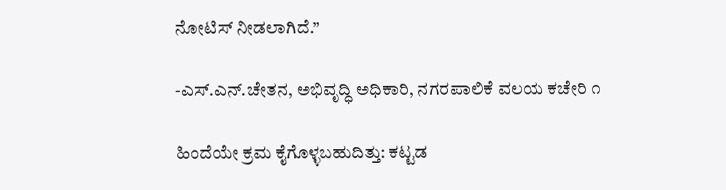ನೋಟಿಸ್ ನೀಡಲಾಗಿದೆ.”

-ಎಸ್.ಎನ್.ಚೇತನ, ಅಭಿವೃದ್ಧಿ ಅಧಿಕಾರಿ, ನಗರಪಾಲಿಕೆ ವಲಯ ಕಚೇರಿ ೧

ಹಿಂದೆಯೇ ಕ್ರಮ ಕೈಗೊಳ್ಳಬಹುದಿತ್ತು: ಕಟ್ಟಡ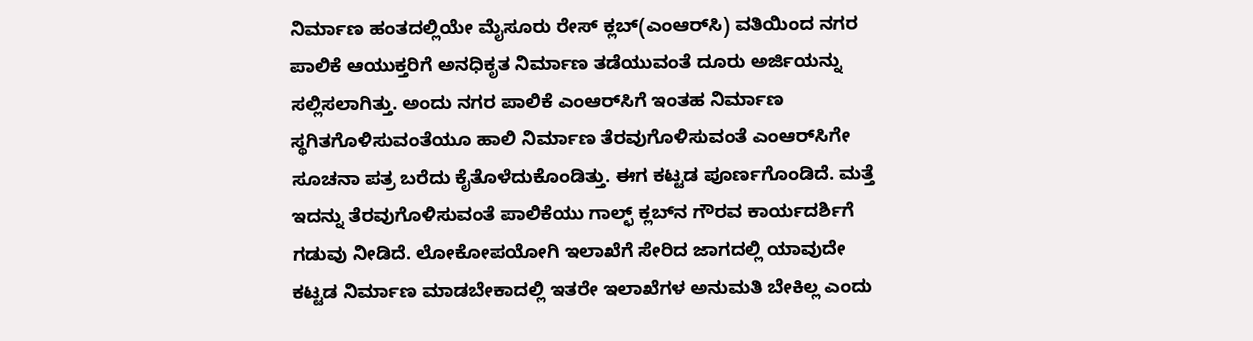ನಿರ್ಮಾಣ ಹಂತದಲ್ಲಿಯೇ ಮೈಸೂರು ರೇಸ್ ಕ್ಲಬ್(ಎಂಆರ್‌ಸಿ) ವತಿಯಿಂದ ನಗರ ಪಾಲಿಕೆ ಆಯುಕ್ತರಿಗೆ ಅನಧಿಕೃತ ನಿರ್ಮಾಣ ತಡೆಯುವಂತೆ ದೂರು ಅರ್ಜಿಯನ್ನು ಸಲ್ಲಿಸಲಾಗಿತ್ತು. ಅಂದು ನಗರ ಪಾಲಿಕೆ ಎಂಆರ್‌ಸಿಗೆ ಇಂತಹ ನಿರ್ಮಾಣ ಸ್ಥಗಿತಗೊಳಿಸುವಂತೆಯೂ ಹಾಲಿ ನಿರ್ಮಾಣ ತೆರವುಗೊಳಿಸುವಂತೆ ಎಂಆರ್‌ಸಿಗೇ ಸೂಚನಾ ಪತ್ರ ಬರೆದು ಕೈತೊಳೆದುಕೊಂಡಿತ್ತು. ಈಗ ಕಟ್ಟಡ ಪೂರ್ಣಗೊಂಡಿದೆ. ಮತ್ತೆ ಇದನ್ನು ತೆರವುಗೊಳಿಸುವಂತೆ ಪಾಲಿಕೆಯು ಗಾಲ್ಛ್ ಕ್ಲಬ್‌ನ ಗೌರವ ಕಾರ್ಯದರ್ಶಿಗೆ ಗಡುವು ನೀಡಿದೆ. ಲೋಕೋಪಯೋಗಿ ಇಲಾಖೆಗೆ ಸೇರಿದ ಜಾಗದಲ್ಲಿ ಯಾವುದೇ ಕಟ್ಟಡ ನಿರ್ಮಾಣ ಮಾಡಬೇಕಾದಲ್ಲಿ ಇತರೇ ಇಲಾಖೆಗಳ ಅನುಮತಿ ಬೇಕಿಲ್ಲ ಎಂದು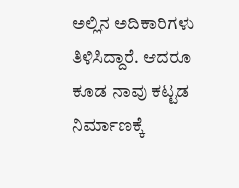ಅಲ್ಲಿನ ಅದಿಕಾರಿಗಳು ತಿಳಿಸಿದ್ದಾರೆ. ಆದರೂ ಕೂಡ ನಾವು ಕಟ್ಟಡ ನಿರ್ಮಾಣಕ್ಕೆ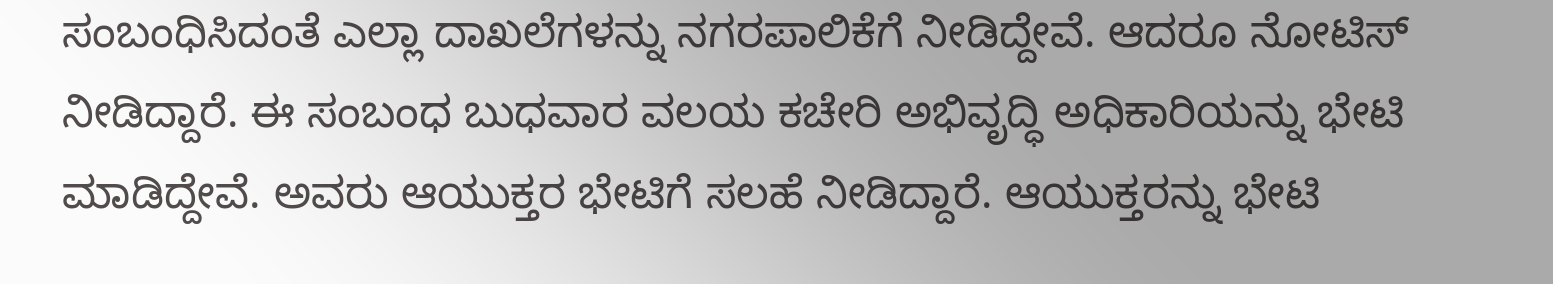ಸಂಬಂಧಿಸಿದಂತೆ ಎಲ್ಲಾ ದಾಖಲೆಗಳನ್ನು ನಗರಪಾಲಿಕೆಗೆ ನೀಡಿದ್ದೇವೆ. ಆದರೂ ನೋಟಿಸ್ ನೀಡಿದ್ದಾರೆ. ಈ ಸಂಬಂಧ ಬುಧವಾರ ವಲಯ ಕಚೇರಿ ಅಭಿವೃದ್ಧಿ ಅಧಿಕಾರಿಯನ್ನು ಭೇಟಿ ಮಾಡಿದ್ದೇವೆ. ಅವರು ಆಯುಕ್ತರ ಭೇಟಿಗೆ ಸಲಹೆ ನೀಡಿದ್ದಾರೆ. ಆಯುಕ್ತರನ್ನು ಭೇಟಿ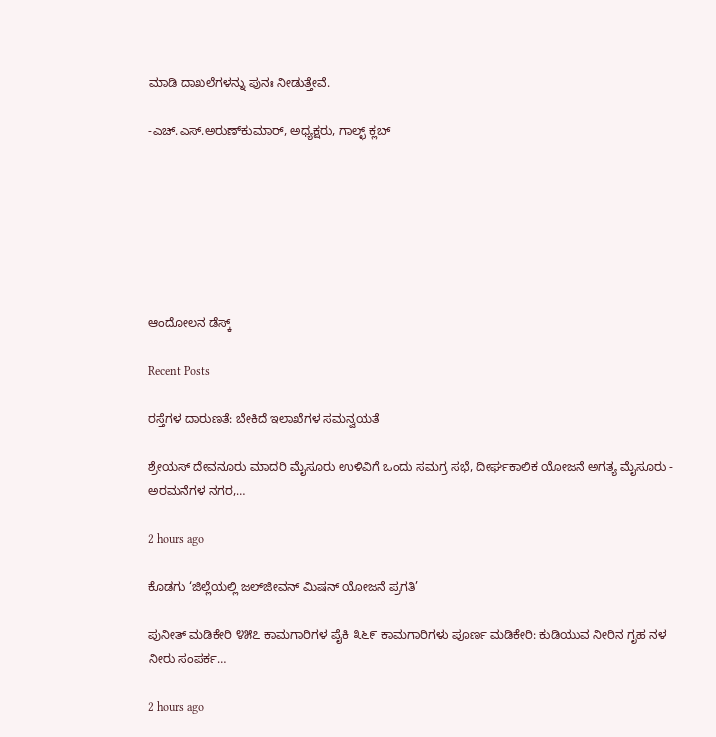ಮಾಡಿ ದಾಖಲೆಗಳನ್ನು ಪುನಃ ನೀಡುತ್ತೇವೆ.

-ಎಚ್.ಎಸ್.ಅರುಣ್‌ಕುಮಾರ್, ಅಧ್ಯಕ್ಷರು, ಗಾಲ್ಛ್ ಕ್ಲಬ್







ಆಂದೋಲನ ಡೆಸ್ಕ್

Recent Posts

ರಸ್ತೆಗಳ ದಾರುಣತೆ: ಬೇಕಿದೆ ಇಲಾಖೆಗಳ ಸಮನ್ವಯತೆ

ಶ್ರೇಯಸ್ ದೇವನೂರು ಮಾದರಿ ಮೈಸೂರು ಉಳಿವಿಗೆ ಒಂದು ಸಮಗ್ರ ಸಭೆ, ದೀರ್ಘಕಾಲಿಕ ಯೋಜನೆ ಅಗತ್ಯ ಮೈಸೂರು - ಅರಮನೆಗಳ ನಗರ,…

2 hours ago

ಕೊಡಗು ‘ಜಿಲ್ಲೆಯಲ್ಲಿ ಜಲ್‌ಜೀವನ್ ಮಿಷನ್ ಯೋಜನೆ ಪ್ರಗತಿ’

ಪುನೀತ್ ಮಡಿಕೇರಿ ೪೫೭ ಕಾಮಗಾರಿಗಳ ಪೈಕಿ ೩೬೯ ಕಾಮಗಾರಿಗಳು ಪೂರ್ಣ ಮಡಿಕೇರಿ: ಕುಡಿಯುವ ನೀರಿನ ಗೃಹ ನಳ ನೀರು ಸಂಪರ್ಕ…

2 hours ago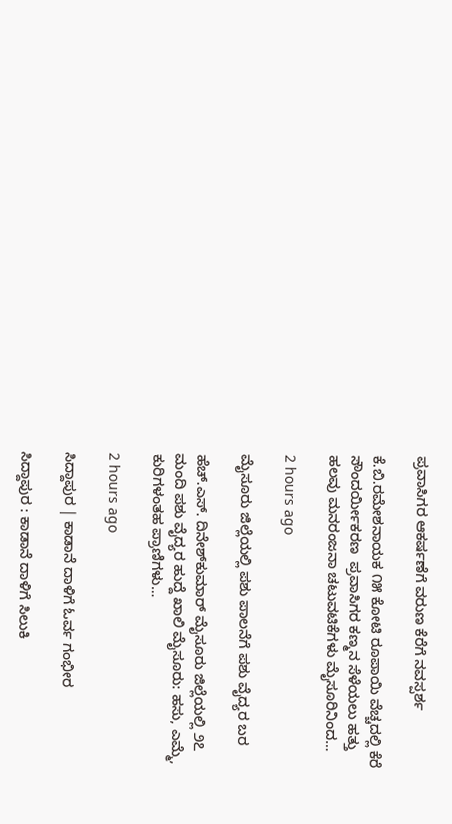ಪ್ರವಾಸಿಗರ ಆಕರ್ಷಣೆಗೆ ವರುಣ ಕೆರೆಗೆ ನವಸ್ಪರ್ಶ

ಕೆ.ಬಿ.ರಮೇಶನಾಯಕ ೧೫ ಕೋಟಿ ರೂಪಾಯಿ ವೆಚ್ಚದಲ್ಲಿ ಕೆರೆ ಸೌಂದರ್ಯೀಕರಣ  ಪ್ರವಾಸಿಗರ ಕಣ್ಮನ ಸೆಳೆಯಲು ಹತ್ತು ಹಲವು ಮನರಂಜನಾ ಚಟುವಟಿಕೆಗಳು ಮೈಸೂರಿನಿಂದ…

2 hours ago

ಮೈಸೂರು ಜಿಲ್ಲೆಯಲ್ಲಿ ಪಶು ಪಾಲನೆಗೆ ಪಶು ವೈದ್ಯರ ಬರ

ಹೆಚ್.ಎಸ್. ದಿನೇಶ್‌ಕುಮಾರ್ ಮೈಸೂರು ಜಿಲ್ಲೆಯಲ್ಲಿ ೨೭ ಮಂದಿ ಪಶು ವೈದ್ಯರ ಹುದ್ದೆ ಖಾಲಿ ಮೈಸೂರು: ಹಸು, ಎಮ್ಮೆ, ಕುರಿಗಳಂತಹ ಪ್ರಾಣಿಗಳು…

2 hours ago

ಸಿದ್ದಾಪುರ | ಕಾಡಾನೆ ದಾಳಿಗೆ ಓರ್ವ ಗಂಭೀರ

ಸಿದ್ದಾಪುರ : ಕಾಡಾನೆ ದಾಳಿಗೆ ಸಿಲುಕಿ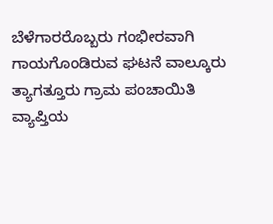ಬೆಳೆಗಾರರೊಬ್ಬರು ಗಂಭೀರವಾಗಿ ಗಾಯಗೊಂಡಿರುವ ಘಟನೆ ವಾಲ್ಕೂರು ತ್ಯಾಗತ್ತೂರು ಗ್ರಾಮ ಪಂಚಾಯಿತಿ ವ್ಯಾಪ್ತಿಯ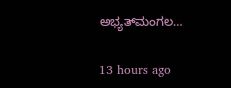ಅಭ್ಯತ್‌ಮಂಗಲ…

13 hours ago